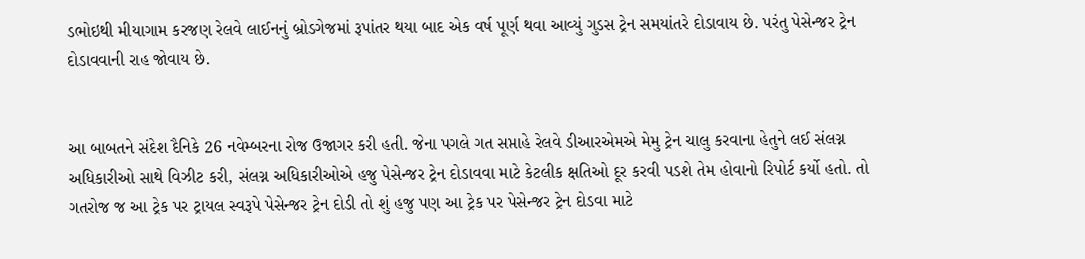ડભોઇથી મીયાગામ કરજણ રેલવે લાઈનનું બ્રોડગેજમાં રૂપાંતર થયા બાદ એક વર્ષ પૂર્ણ થવા આવ્યું ગુડસ ટ્રેન સમયાંતરે દોડાવાય છે. પરંતુ પેસેન્જર ટ્રેન દોડાવવાની રાહ જોવાય છે.


આ બાબતને સંદેશ દૈનિકે 26 નવેમ્બરના રોજ ઉજાગર કરી હતી. જેના પગલે ગત સપ્તાહે રેલવે ડીઆરએમએ મેમુ ટ્રેન ચાલુ કરવાના હેતુને લઈ સંલગ્ન અધિકારીઓ સાથે વિઝીટ કરી, સંલગ્ન અધિકારીઓએ હજુ પેસેન્જર ટ્રેન દોડાવવા માટે કેટલીક ક્ષતિઓ દૂર કરવી પડશે તેમ હોવાનો રિપોર્ટ કર્યો હતો. તો ગતરોજ જ આ ટ્રેક પર ટ્રાયલ સ્વરૂપે પેસેન્જર ટ્રેન દોડી તો શું હજુ પણ આ ટ્રેક પર પેસેન્જર ટ્રેન દોડવા માટે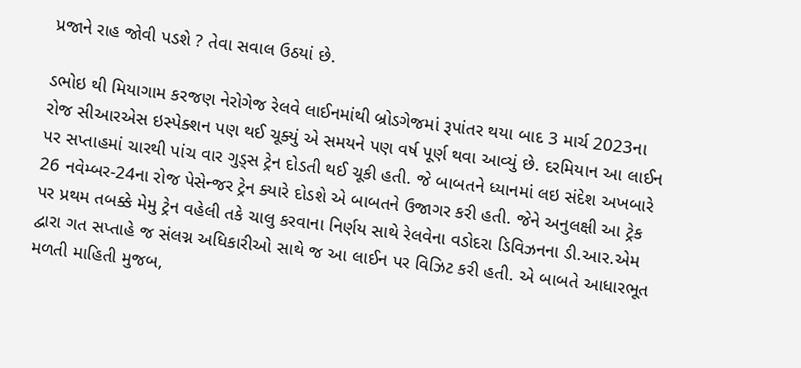પ્રજાને રાહ જોવી પડશે ? તેવા સવાલ ઉઠયાં છે.

ડભોઇ થી મિયાગામ કરજણ નેરોગેજ રેલવે લાઈનમાંથી બ્રોડગેજમાં રૂપાંતર થયા બાદ 3 માર્ચ 2023ના રોજ સીઆરએસ ઇસ્પેક્શન પણ થઈ ચૂક્યું એ સમયને પણ વર્ષ પૂર્ણ થવા આવ્યું છે. દરમિયાન આ લાઈન પર સપ્તાહમાં ચારથી પાંચ વાર ગુડ્સ ટ્રેન દોડતી થઈ ચૂકી હતી. જે બાબતને ધ્યાનમાં લઇ સંદેશ અખબારે 26 નવેમ્બર-24ના રોજ પેસેન્જર ટ્રેન ક્યારે દોડશે એ બાબતને ઉજાગર કરી હતી. જેને અનુલક્ષી આ ટ્રેક પર પ્રથમ તબક્કે મેમુ ટ્રેન વહેલી તકે ચાલુ કરવાના નિર્ણય સાથે રેલવેના વડોદરા ડિવિઝનના ડી.આર.એમ દ્વારા ગત સપ્તાહે જ સંલગ્ન અધિકારીઓ સાથે જ આ લાઈન પર વિઝિટ કરી હતી. એ બાબતે આધારભૂત મળતી માહિતી મુજબ,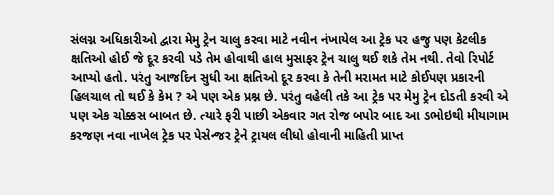સંલગ્ન અધિકારીઓ દ્વારા મેમુ ટ્રેન ચાલુ કરવા માટે નવીન નંખાયેલ આ ટ્રેક પર હજુ પણ કેટલીક ક્ષતિઓ હોઈ જે દૂર કરવી પડે તેમ હોવાથી હાલ મુસાફર ટ્રેન ચાલુ થઈ શકે તેમ નથી. તેવો રિપોર્ટ આપ્યો હતો. પરંતુ આજદિન સુધી આ ક્ષતિઓ દૂર કરવા કે તેની મરામત માટે કોઈપણ પ્રકારની હિલચાલ તો થઈ કે કેમ ? એ પણ એક પ્રશ્ન છે. પરંતુ વહેલી તકે આ ટ્રેક પર મેમુ ટ્રેન દોડતી કરવી એ પણ એક ચોક્કસ બાબત છે. ત્યારે ફરી પાછી એકવાર ગત રોજ બપોર બાદ આ ડભોઇથી મીયાગામ કરજણ નવા નાખેલ ટ્રેક પર પેસેન્જર ટ્રેને ટ્રાયલ લીધો હોવાની માહિતી પ્રાપ્ત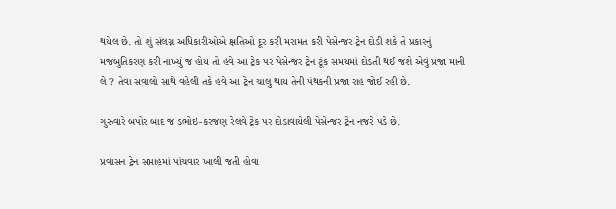થયેલ છે. તો શું સંલગ્ન અધિકારીઓએ ક્ષતિઓ દૂર કરી મરામત કરી પેસેન્જર ટ્રેન દોડી શકે તે પ્રકારનું મજબુતિકરણ કરી નાખ્યું જ હોય તો હવે આ ટ્રેક પર પેસેન્જર ટ્રેન ટૂંક સમયમાં દોડતી થઈ જશે એવું પ્રજા માની લે ? તેવા સવાલો સાથે વહેલી તકે હવે આ ટ્રેન ચાલુ થાય તેની પંથકની પ્રજા રાહ જોઈ રહી છે.

ગુરુવારે બપોર બાદ જ ડભોઇ-કરજણ રેલવે ટ્રેક પર દોડાવાયેલી પેસેન્જર ટ્રેન નજરે પડે છે.

પ્રવાસન ટ્રેન સપ્તાહમાં પાંચવાર ખાલી જતી હોવા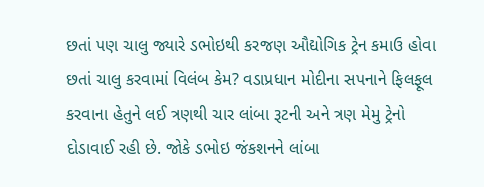છતાં પણ ચાલુ જ્યારે ડભોઇથી કરજણ ઔદ્યોગિક ટ્રેન કમાઉ હોવા છતાં ચાલુ કરવામાં વિલંબ કેમ? વડાપ્રધાન મોદીના સપનાને ફિલફૂલ કરવાના હેતુને લઈ ત્રણથી ચાર લાંબા રૂટની અને ત્રણ મેમુ ટ્રેનો દોડાવાઈ રહી છે. જોકે ડભોઇ જંકશનને લાંબા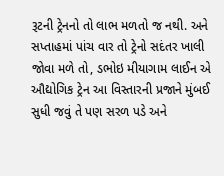રૂટની ટ્રેનનો તો લાભ મળતો જ નથી. અને સપ્તાહમાં પાંચ વાર તો ટ્રેનો સદંતર ખાલી જોવા મળે તો, ડભોઇ મીયાગામ લાઈન એ ઔદ્યોગિક ટ્રેન આ વિસ્તારની પ્રજાને મુંબઈ સુધી જવું તે પણ સરળ પડે અને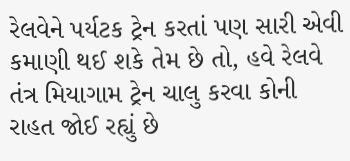રેલવેને પર્યટક ટ્રેન કરતાં પણ સારી એવી કમાણી થઈ શકે તેમ છે તો, હવે રેલવે તંત્ર મિયાગામ ટ્રેન ચાલુ કરવા કોની રાહત જોઈ રહ્યું છે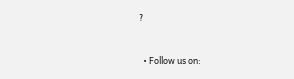?


  • Follow us on: